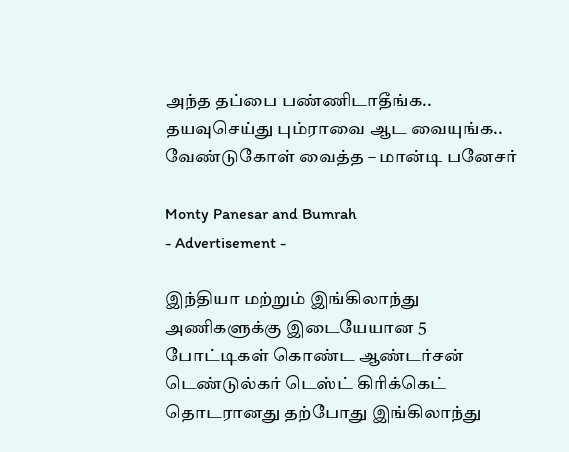அந்த தப்பை பண்ணிடாதீங்க.. தயவுசெய்து பும்ராவை ஆட வையுங்க.. வேண்டுகோள் வைத்த – மான்டி பனேசர்

Monty Panesar and Bumrah
- Advertisement -

இந்தியா மற்றும் இங்கிலாந்து அணிகளுக்கு இடையேயான 5 போட்டிகள் கொண்ட ஆண்டர்சன் டெண்டுல்கர் டெஸ்ட் கிரிக்கெட் தொடரானது தற்போது இங்கிலாந்து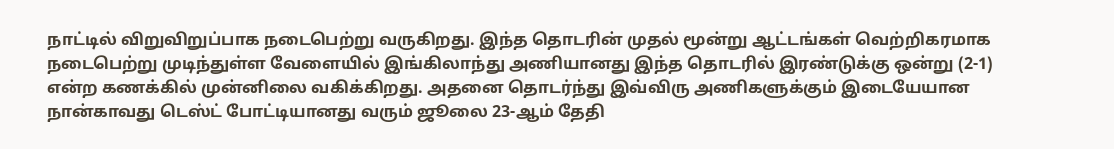நாட்டில் விறுவிறுப்பாக நடைபெற்று வருகிறது. இந்த தொடரின் முதல் மூன்று ஆட்டங்கள் வெற்றிகரமாக நடைபெற்று முடிந்துள்ள வேளையில் இங்கிலாந்து அணியானது இந்த தொடரில் இரண்டுக்கு ஒன்று (2-1) என்ற கணக்கில் முன்னிலை வகிக்கிறது. அதனை தொடர்ந்து இவ்விரு அணிகளுக்கும் இடையேயான நான்காவது டெஸ்ட் போட்டியானது வரும் ஜூலை 23-ஆம் தேதி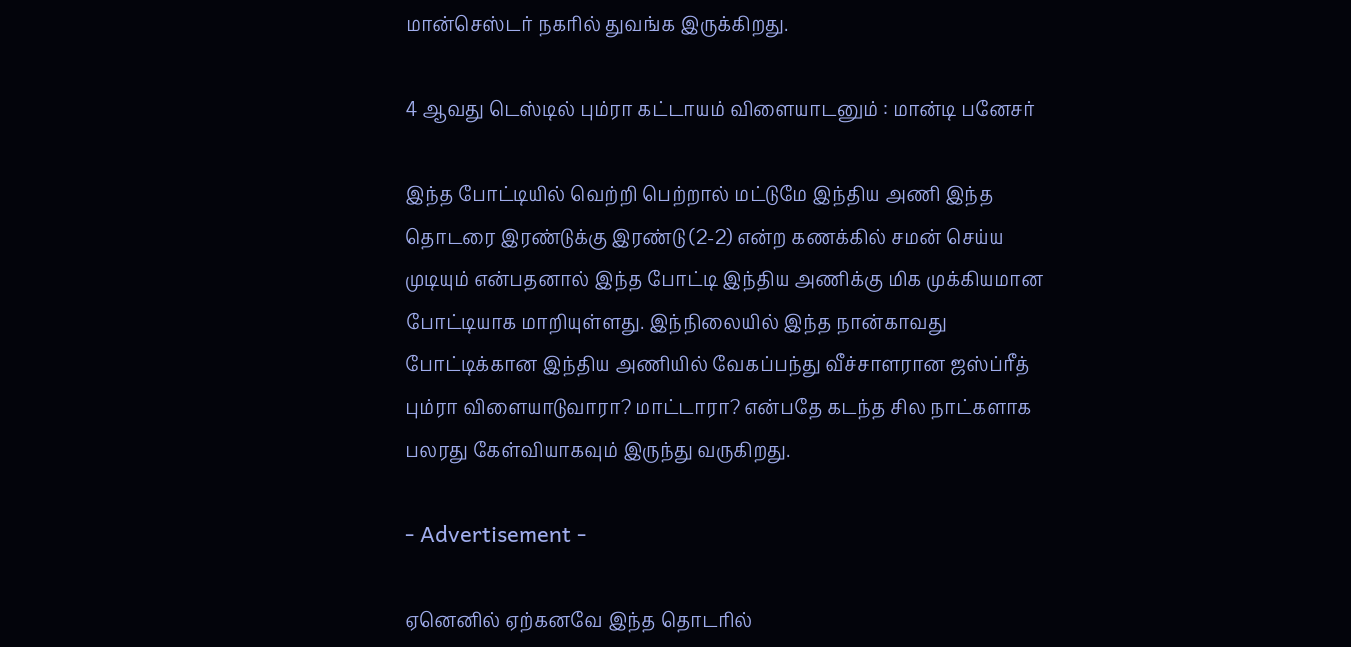மான்செஸ்டர் நகரில் துவங்க இருக்கிறது.

4 ஆவது டெஸ்டில் பும்ரா கட்டாயம் விளையாடனும் : மான்டி பனேசர்

இந்த போட்டியில் வெற்றி பெற்றால் மட்டுமே இந்திய அணி இந்த தொடரை இரண்டுக்கு இரண்டு (2-2) என்ற கணக்கில் சமன் செய்ய முடியும் என்பதனால் இந்த போட்டி இந்திய அணிக்கு மிக முக்கியமான போட்டியாக மாறியுள்ளது. இந்நிலையில் இந்த நான்காவது போட்டிக்கான இந்திய அணியில் வேகப்பந்து வீச்சாளரான ஜஸ்ப்ரீத் பும்ரா விளையாடுவாரா? மாட்டாரா? என்பதே கடந்த சில நாட்களாக பலரது கேள்வியாகவும் இருந்து வருகிறது.

- Advertisement -

ஏனெனில் ஏற்கனவே இந்த தொடரில்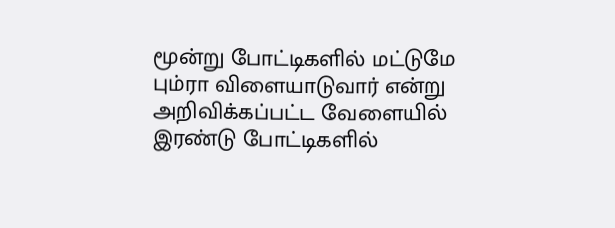மூன்று போட்டிகளில் மட்டுமே பும்ரா விளையாடுவார் என்று அறிவிக்கப்பட்ட வேளையில் இரண்டு போட்டிகளில்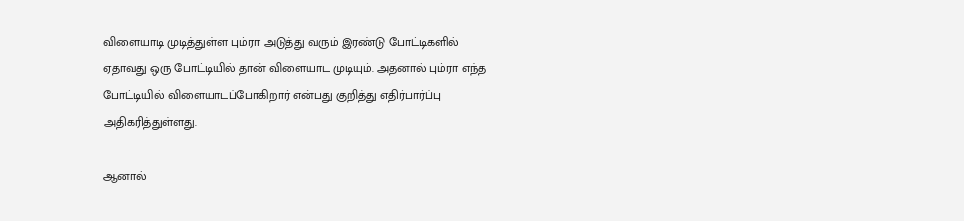விளையாடி முடித்துள்ள பும்ரா அடுத்து வரும் இரண்டு போட்டிகளில் ஏதாவது ஒரு போட்டியில் தான் விளையாட முடியும். அதனால் பும்ரா எந்த போட்டியில் விளையாடப்போகிறார் என்பது குறித்து எதிர்பார்ப்பு அதிகரித்துள்ளது.

ஆனால்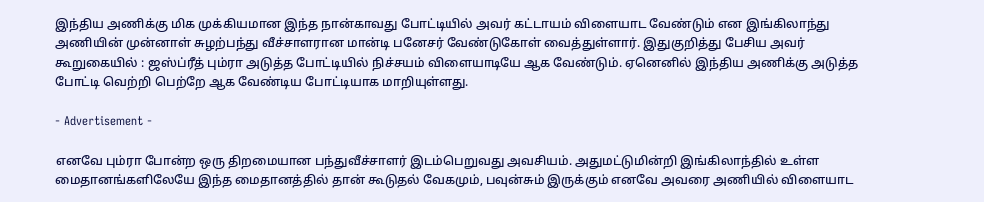இந்திய அணிக்கு மிக முக்கியமான இந்த நான்காவது போட்டியில் அவர் கட்டாயம் விளையாட வேண்டும் என இங்கிலாந்து அணியின் முன்னாள் சுழற்பந்து வீச்சாளரான மான்டி பனேசர் வேண்டுகோள் வைத்துள்ளார். இதுகுறித்து பேசிய அவர் கூறுகையில் : ஜஸ்ப்ரீத் பும்ரா அடுத்த போட்டியில் நிச்சயம் விளையாடியே ஆக வேண்டும். ஏனெனில் இந்திய அணிக்கு அடுத்த போட்டி வெற்றி பெற்றே ஆக வேண்டிய போட்டியாக மாறியுள்ளது.

- Advertisement -

எனவே பும்ரா போன்ற ஒரு திறமையான பந்துவீச்சாளர் இடம்பெறுவது அவசியம். அதுமட்டுமின்றி இங்கிலாந்தில் உள்ள மைதானங்களிலேயே இந்த மைதானத்தில் தான் கூடுதல் வேகமும், பவுன்சும் இருக்கும் எனவே அவரை அணியில் விளையாட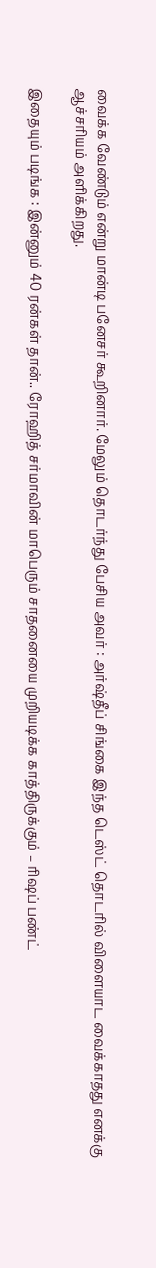வைக்க வேண்டும் என்று மான்டி பனேசர் கூறினார். மேலும் தொடர்ந்து பேசிய அவர் : அர்ஷ்தீப் சிங்கை இந்த டெஸ்ட் தொடரில் விளையாட வைக்காதது எனக்கு ஆச்சரியம் அளிக்கிறது.

இதையும் படிங்க : இன்னும் 40 ரன்கள் தான்.. ரோஹித் சர்மாவின் மாபெரும் சாதனையை முறியடிக்க காத்திருக்கும் – ரிஷப் பண்ட்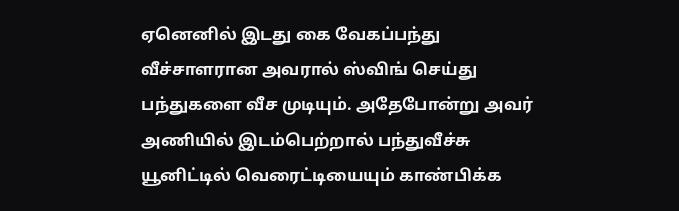ஏனெனில் இடது கை வேகப்பந்து வீச்சாளரான அவரால் ஸ்விங் செய்து பந்துகளை வீச முடியும். அதேபோன்று அவர் அணியில் இடம்பெற்றால் பந்துவீச்சு யூனிட்டில் வெரைட்டியையும் காண்பிக்க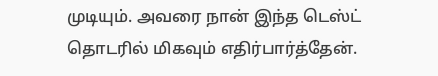முடியும். அவரை நான் இந்த டெஸ்ட் தொடரில் மிகவும் எதிர்பார்த்தேன்.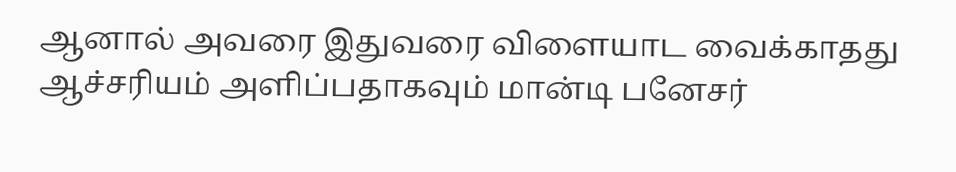ஆனால் அவரை இதுவரை விளையாட வைக்காதது ஆச்சரியம் அளிப்பதாகவும் மான்டி பனேசர்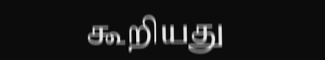கூறியது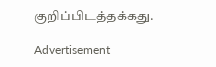குறிப்பிடத்தக்கது.

Advertisement